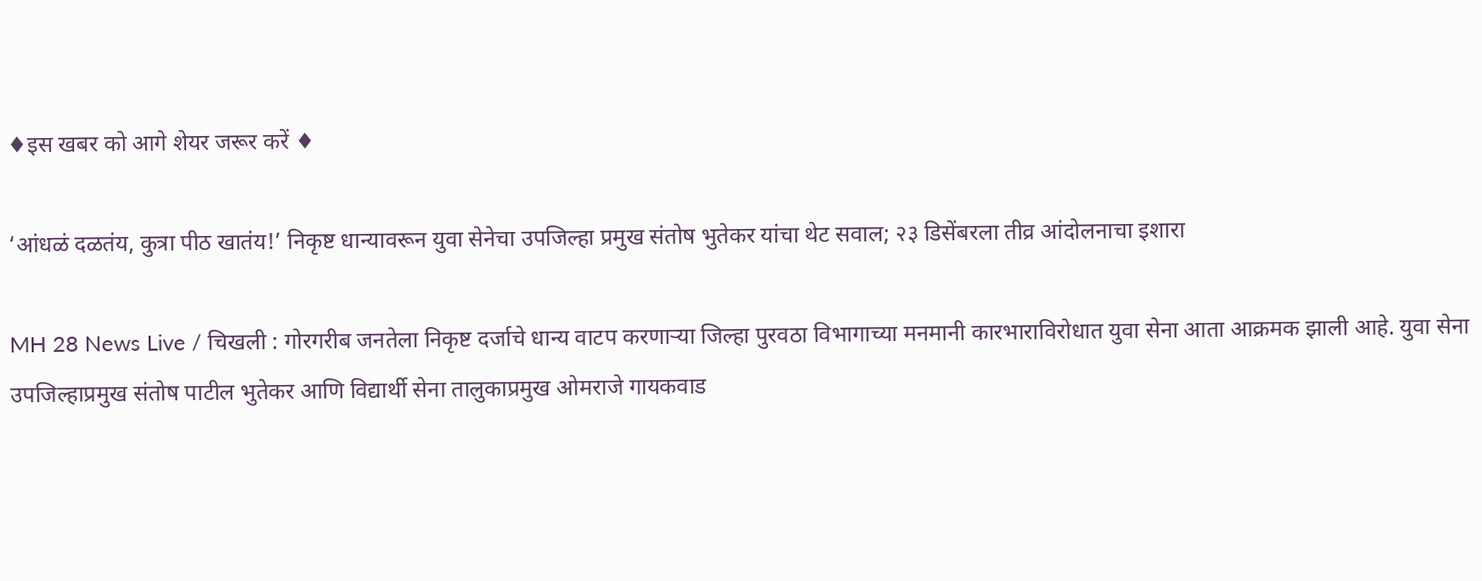♦इस खबर को आगे शेयर जरूर करें ♦

‘आंधळं दळतंय, कुत्रा पीठ खातंय!’ निकृष्ट धान्यावरून युवा सेनेचा उपजिल्हा प्रमुख संतोष भुतेकर यांचा थेट सवाल; २३ डिसेंबरला तीव्र आंदोलनाचा इशारा

MH 28 News Live / चिखली : गोरगरीब जनतेला निकृष्ट दर्जाचे धान्य वाटप करणाऱ्या जिल्हा पुरवठा विभागाच्या मनमानी कारभाराविरोधात युवा सेना आता आक्रमक झाली आहे. युवा सेना उपजिल्हाप्रमुख संतोष पाटील भुतेकर आणि विद्यार्थी सेना तालुकाप्रमुख ओमराजे गायकवाड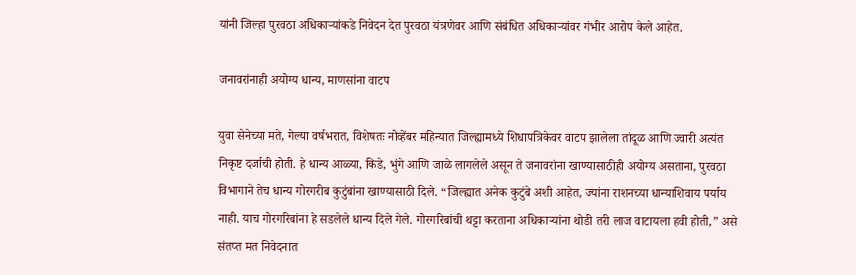यांनी जिल्हा पुरवठा अधिकाऱ्यांकडे निवेदन देत पुरवठा यंत्रणेवर आणि संबंधित अधिकाऱ्यांवर गंभीर आरोप केले आहेत.

जनावरांनाही अयोग्य धान्य, माणसांना वाटप

युवा सेनेच्या मते, गेल्या वर्षभरात, विशेषतः नोव्हेंबर महिन्यात जिल्ह्यामध्ये शिधापत्रिकेवर वाटप झालेला तांदूळ आणि ज्वारी अत्यंत निकृष्ट दर्जाची होती. हे धान्य आळ्या, किडे, भुंगे आणि जाळे लागलेले असून ते जनावरांना खाण्यासाठीही अयोग्य असताना, पुरवठा विभागाने तेच धान्य गोरगरीब कुटुंबांना खाण्यासाठी दिले. “जिल्ह्यात अनेक कुटुंबे अशी आहेत, ज्यांना राशनच्या धान्याशिवाय पर्याय नाही. याच गोरगरिबांना हे सडलेले धान्य दिले गेले. गोरगरिबांची थट्टा करताना अधिकाऱ्यांना थोडी तरी लाज वाटायला हवी होती,” असे संतप्त मत निवेदनात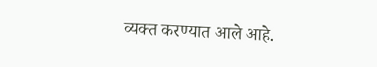व्यक्त करण्यात आले आहे.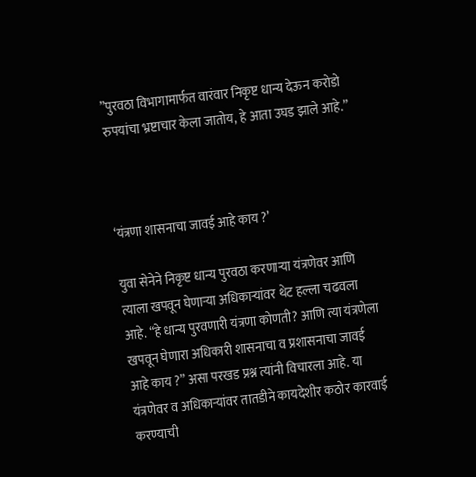”पुरवठा विभागामार्फत वारंवार निकृष्ट धान्य देऊन करोडो रुपयांचा भ्रष्टाचार केला जातोय, हे आता उघड झाले आहे.”



‘यंत्रणा शासनाचा जावई आहे काय ?’

युवा सेनेने निकृष्ट धान्य पुरवठा करणाऱ्या यंत्रणेवर आणि त्याला खपवून घेणाऱ्या अधिकाऱ्यांवर थेट हल्ला चढवला आहे. “हे धान्य पुरवणारी यंत्रणा कोणती? आणि त्या यंत्रणेला खपवून घेणारा अधिकारी शासनाचा व प्रशासनाचा जावई आहे काय ?” असा परखड प्रश्न त्यांनी विचारला आहे. या यंत्रणेवर व अधिकाऱ्यांवर तातडीने कायदेशीर कठोर कारवाई करण्याची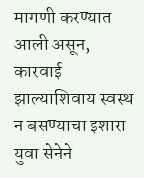मागणी करण्यात आली असून, कारवाई झाल्याशिवाय स्वस्थ न बसण्याचा इशारा युवा सेनेने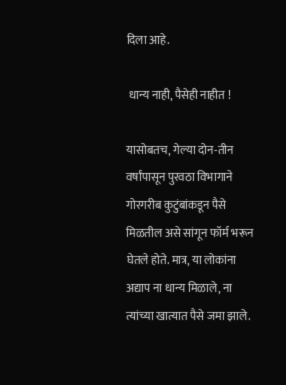दिला आहे.

 धान्य नाही, पैसेही नाहीत !

यासोबतच, गेल्या दोन-तीन वर्षांपासून पुरवठा विभागाने गोरगरीब कुटुंबांकडून पैसे मिळतील असे सांगून फॉर्म भरून घेतले होते. मात्र, या लोकांना अद्याप ना धान्य मिळाले, ना त्यांच्या खात्यात पैसे जमा झाले.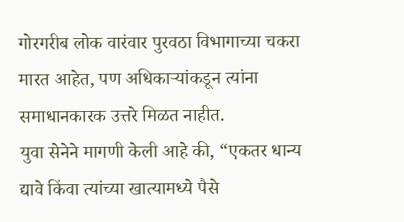गोरगरीब लोक वारंवार पुरवठा विभागाच्या चकरा मारत आहेत, पण अधिकाऱ्यांकडून त्यांना समाधानकारक उत्तरे मिळत नाहीत.
युवा सेनेने मागणी केली आहे की, “एकतर धान्य द्यावे किंवा त्यांच्या खात्यामध्ये पैसे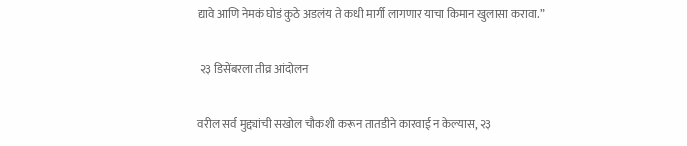द्यावे आणि नेमकं घोडं कुठे अडलंय ते कधी मार्गी लागणार याचा किमान खुलासा करावा.”

 २३ डिसेंबरला तीव्र आंदोलन

वरील सर्व मुद्द्यांची सखोल चौकशी करून तातडीने कारवाई न केल्यास, २३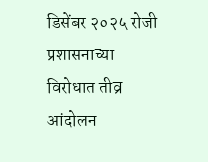डिसेंबर २०२५ रोजी प्रशासनाच्या विरोधात तीव्र आंदोलन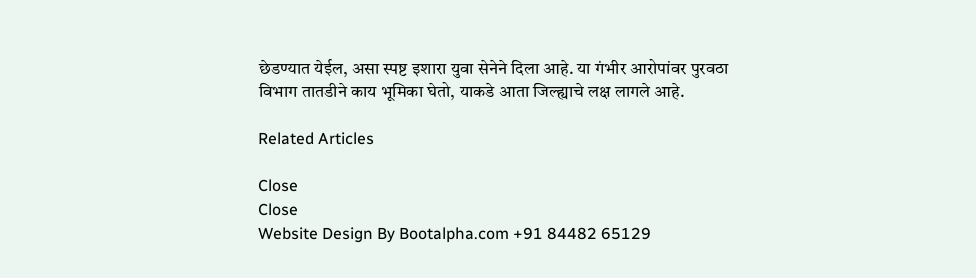छेडण्यात येईल, असा स्पष्ट इशारा युवा सेनेने दिला आहे. या गंभीर आरोपांवर पुरवठा विभाग तातडीने काय भूमिका घेतो, याकडे आता जिल्ह्याचे लक्ष लागले आहे.

Related Articles

Close
Close
Website Design By Bootalpha.com +91 84482 65129